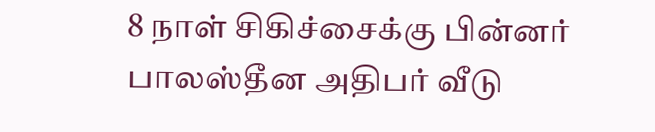8 நாள் சிகிச்சைக்கு பின்னர் பாலஸ்தீன அதிபர் வீடு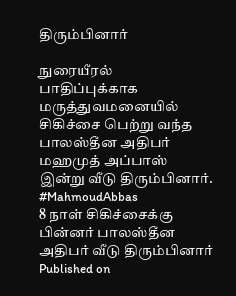திரும்பினார்

நுரையீரல் பாதிப்புக்காக மருத்துவமனையில் சிகிச்சை பெற்று வந்த பாலஸ்தீன அதிபர் மஹமுத் அப்பாஸ் இன்று வீடு திரும்பினார். #MahmoudAbbas
8 நாள் சிகிச்சைக்கு பின்னர் பாலஸ்தீன அதிபர் வீடு திரும்பினார்
Published on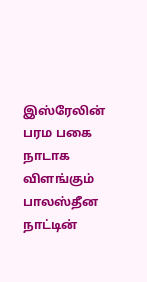இஸ்ரேலின் பரம பகை நாடாக விளங்கும் பாலஸ்தீன நாட்டின்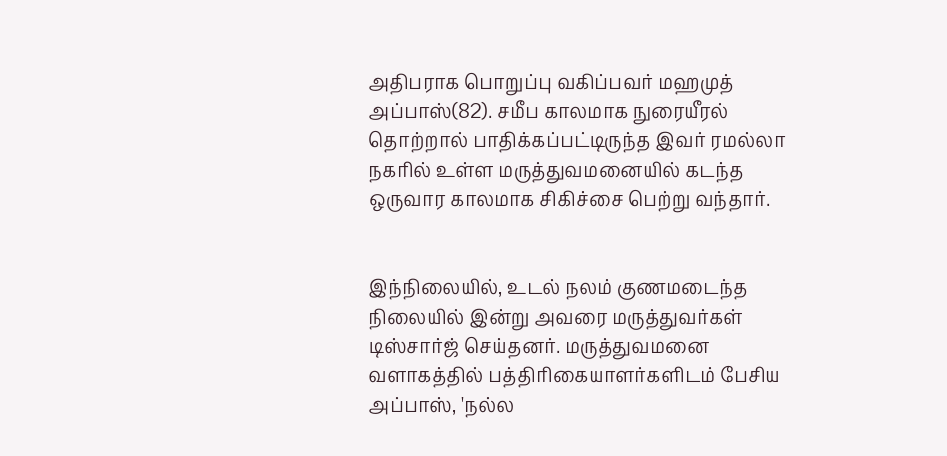அதிபராக பொறுப்பு வகிப்பவர் மஹமுத் அப்பாஸ்(82). சமீப காலமாக நுரையீரல் தொற்றால் பாதிக்கப்பட்டிருந்த இவர் ரமல்லா நகரில் உள்ள மருத்துவமனையில் கடந்த ஒருவார காலமாக சிகிச்சை பெற்று வந்தார்.


இந்நிலையில், உடல் நலம் குணமடைந்த நிலையில் இன்று அவரை மருத்துவர்கள் டிஸ்சார்ஜ் செய்தனர். மருத்துவமனை வளாகத்தில் பத்திரிகையாளர்களிடம் பேசிய அப்பாஸ், 'நல்ல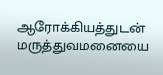ஆரோக்கியத்துடன் மருத்துவமனையை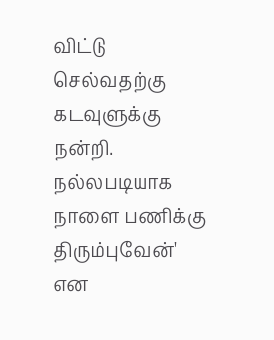விட்டு செல்வதற்கு கடவுளுக்கு நன்றி. நல்லபடியாக நாளை பணிக்கு திரும்புவேன்' என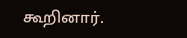கூறினார்.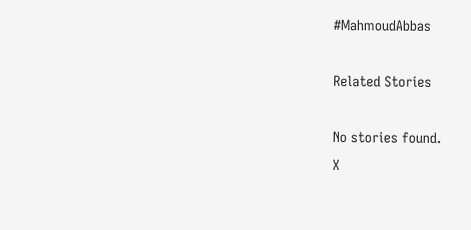#MahmoudAbbas

Related Stories

No stories found.
X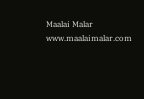Maalai Malar
www.maalaimalar.com